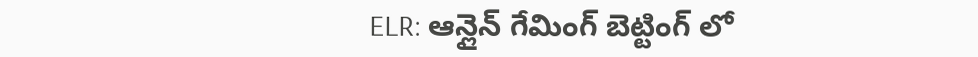ELR: ఆన్లైన్ గేమింగ్ బెట్టింగ్ లో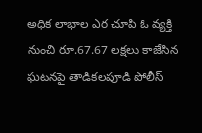అధిక లాభాల ఎర చూపి ఓ వ్యక్తి నుంచి రూ.67.67 లక్షలు కాజేసిన ఘటనపై తాడికలపూడి పోలీస్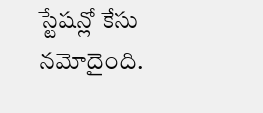స్టేషన్లో కేసు నమోదైంది.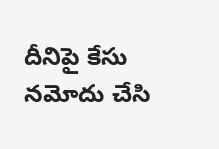దీనిపై కేసు నమోదు చేసి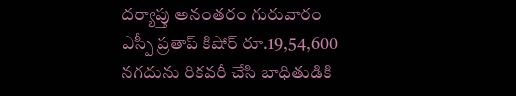దర్యాప్తు అనంతరం గురువారం ఎస్పీ ప్రతాప్ కిషోర్ రూ.19,54,600 నగదును రికవరీ చేసి బాధితుడికి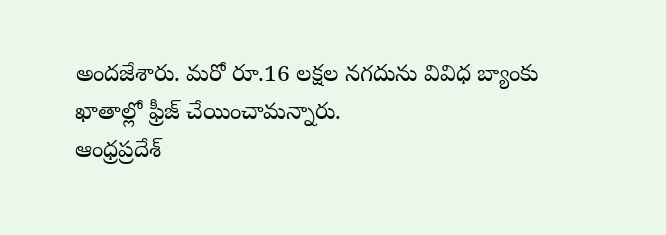అందజేశారు. మరో రూ.16 లక్షల నగదును వివిధ బ్యాంకు ఖాతాల్లో ఫ్రీజ్ చేయించామన్నారు.
ఆంధ్రప్రదేశ్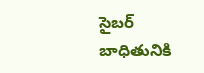సైబర్ బాధితునికి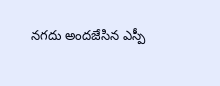నగదు అందజేసిన ఎస్పీ